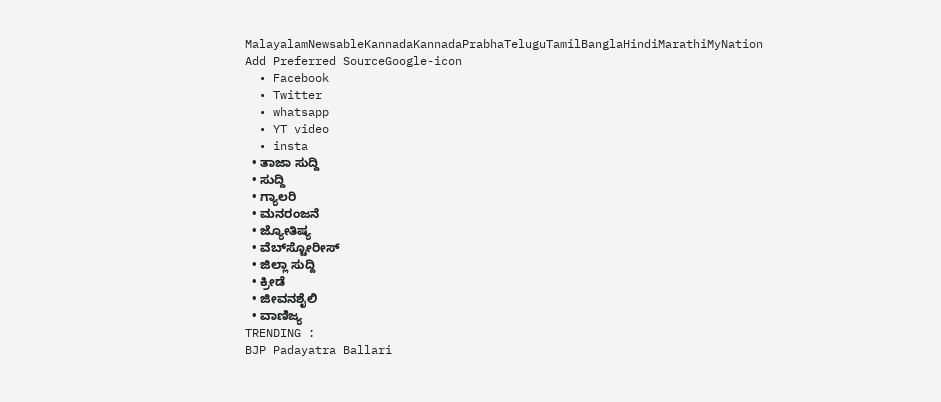MalayalamNewsableKannadaKannadaPrabhaTeluguTamilBanglaHindiMarathiMyNation
Add Preferred SourceGoogle-icon
  • Facebook
  • Twitter
  • whatsapp
  • YT video
  • insta
  • ತಾಜಾ ಸುದ್ದಿ
  • ಸುದ್ದಿ
  • ಗ್ಯಾಲರಿ
  • ಮನರಂಜನೆ
  • ಜ್ಯೋತಿಷ್ಯ
  • ವೆಬ್‌ಸ್ಟೋರೀಸ್
  • ಜಿಲ್ಲಾ ಸುದ್ದಿ
  • ಕ್ರೀಡೆ
  • ಜೀವನಶೈಲಿ
  • ವಾಣಿಜ್ಯ
TRENDING :
BJP Padayatra Ballari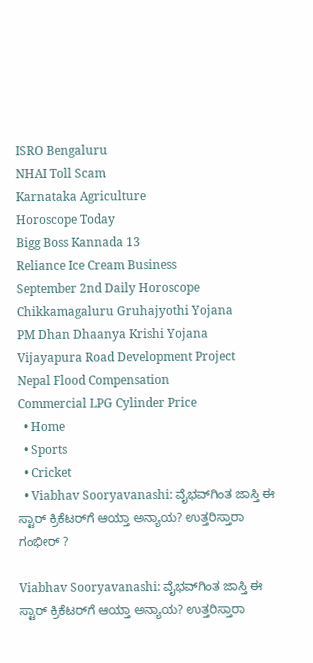ISRO Bengaluru
NHAI Toll Scam
Karnataka Agriculture
Horoscope Today
Bigg Boss Kannada 13
Reliance Ice Cream Business
September 2nd Daily Horoscope
Chikkamagaluru Gruhajyothi Yojana
PM Dhan Dhaanya Krishi Yojana
Vijayapura Road Development Project
Nepal Flood Compensation
Commercial LPG Cylinder Price
  • Home
  • Sports
  • Cricket
  • Viabhav Sooryavanashi: ವೈಭವ್‌ಗಿಂತ ಜಾಸ್ತಿ‌ ಈ ಸ್ಟಾರ್ ಕ್ರಿಕೆಟರ್‌ಗೆ ಆಯ್ತಾ ಅನ್ಯಾಯ? ಉತ್ತರಿಸ್ತಾರಾ ಗಂಭೀರ್ ?

Viabhav Sooryavanashi: ವೈಭವ್‌ಗಿಂತ ಜಾಸ್ತಿ‌ ಈ ಸ್ಟಾರ್ ಕ್ರಿಕೆಟರ್‌ಗೆ ಆಯ್ತಾ ಅನ್ಯಾಯ? ಉತ್ತರಿಸ್ತಾರಾ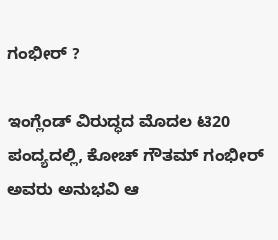ಗಂಭೀರ್ ?

ಇಂಗ್ಲೆಂಡ್ ವಿರುದ್ಧದ ಮೊದಲ ಟಿ20 ಪಂದ್ಯದಲ್ಲಿ, ಕೋಚ್ ಗೌತಮ್ ಗಂಭೀರ್ ಅವರು ಅನುಭವಿ ಆ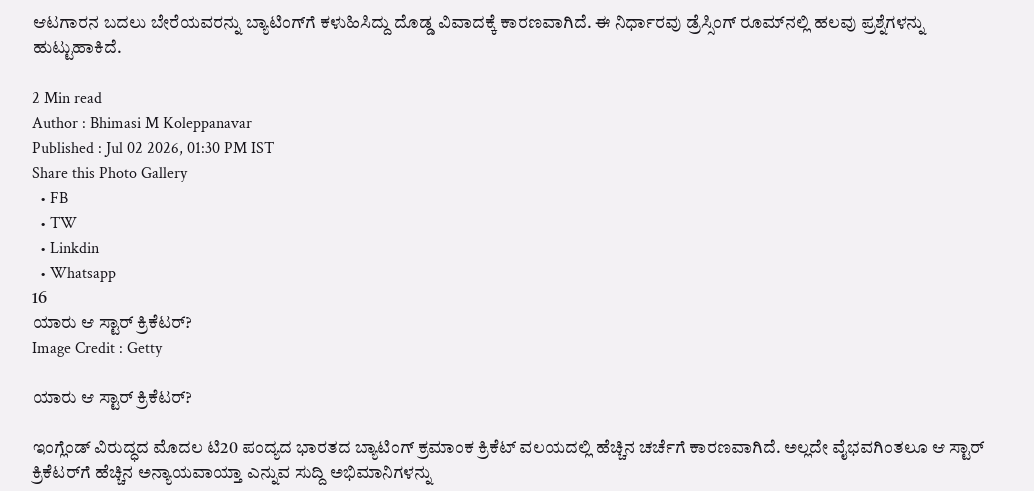ಆಟಗಾರನ ಬದಲು ಬೇರೆಯವರನ್ನು ಬ್ಯಾಟಿಂಗ್‌ಗೆ ಕಳುಹಿಸಿದ್ದು ದೊಡ್ಡ ವಿವಾದಕ್ಕೆ ಕಾರಣವಾಗಿದೆ. ಈ ನಿರ್ಧಾರವು ಡ್ರೆಸ್ಸಿಂಗ್ ರೂಮ್‌ನಲ್ಲಿ ಹಲವು ಪ್ರಶ್ನೆಗಳನ್ನು ಹುಟ್ಟುಹಾಕಿದೆ.

2 Min read
Author : Bhimasi M Koleppanavar
Published : Jul 02 2026, 01:30 PM IST
Share this Photo Gallery
  • FB
  • TW
  • Linkdin
  • Whatsapp
16
ಯಾರು ಆ ಸ್ಟಾರ್‌ ಕ್ರಿಕೆಟರ್‌?
Image Credit : Getty

ಯಾರು ಆ ಸ್ಟಾರ್‌ ಕ್ರಿಕೆಟರ್‌?

ಇಂಗ್ಲೆಂಡ್‌ ವಿರುದ್ಧದ ಮೊದಲ ಟಿ20 ಪಂದ್ಯದ ಭಾರತದ ಬ್ಯಾಟಿಂಗ್‌ ಕ್ರಮಾಂಕ ಕ್ರಿಕೆಟ್ ವಲಯದಲ್ಲಿ ಹೆಚ್ಚಿನ ಚರ್ಚೆಗೆ ಕಾರಣವಾಗಿದೆ. ಅಲ್ಲದೇ ವೈಭವಗಿಂತಲೂ ಆ ಸ್ಟಾರ್‌ ಕ್ರಿಕೆಟರ್‌ಗೆ ಹೆಚ್ಚಿನ ಅನ್ಯಾಯವಾಯ್ತಾ ಎನ್ನುವ ಸುದ್ದಿ ಅಭಿಮಾನಿಗಳನ್ನು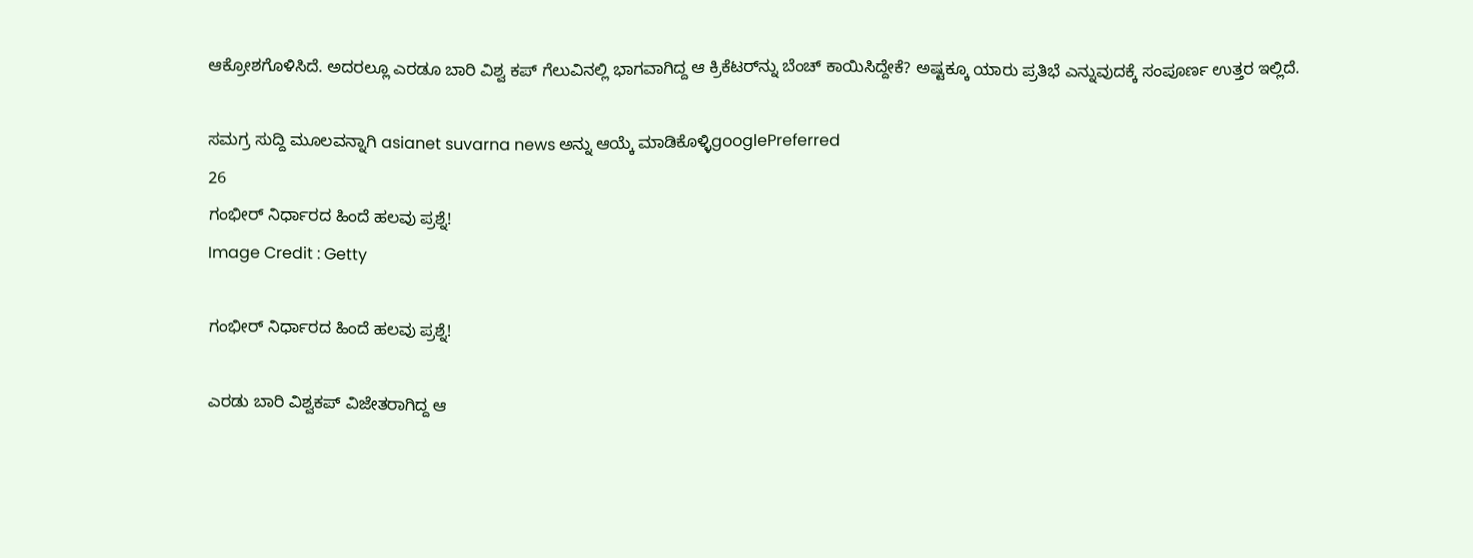ಆಕ್ರೋಶಗೊಳಿಸಿದೆ. ಅದರಲ್ಲೂ ಎರಡೂ ಬಾರಿ ವಿಶ್ವ ಕಪ್‌ ಗೆಲುವಿನಲ್ಲಿ ಭಾಗವಾಗಿದ್ದ ಆ ಕ್ರಿಕೆಟರ್‌ನ್ನು ಬೆಂಚ್‌ ಕಾಯಿಸಿದ್ದೇಕೆ? ಅಷ್ಟಕ್ಕೂ ಯಾರು ಪ್ರತಿಭೆ ಎನ್ನುವುದಕ್ಕೆ ಸಂಪೂರ್ಣ ಉತ್ತರ ಇಲ್ಲಿದೆ.

ಸಮಗ್ರ ಸುದ್ದಿ ಮೂಲವನ್ನಾಗಿ asianet suvarna news ಅನ್ನು ಆಯ್ಕೆ ಮಾಡಿಕೊಳ್ಳಿgooglePreferred
26
ಗಂಭೀರ್‌ ನಿರ್ಧಾರದ ಹಿಂದೆ ಹಲವು ಪ್ರಶ್ನೆ!
Image Credit : Getty

ಗಂಭೀರ್‌ ನಿರ್ಧಾರದ ಹಿಂದೆ ಹಲವು ಪ್ರಶ್ನೆ!

ಎರಡು ಬಾರಿ ವಿಶ್ವಕಪ್ ವಿಜೇತರಾಗಿದ್ದ ಆ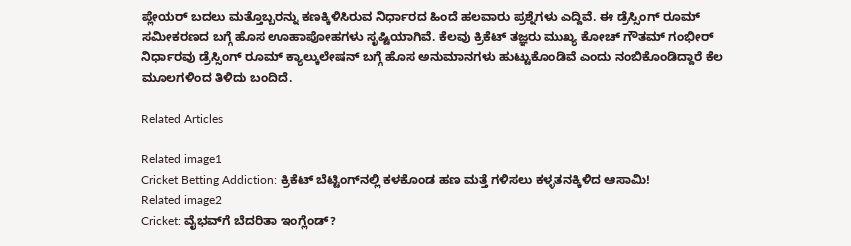ಪ್ಲೇಯರ್‌ ಬದಲು ಮತ್ತೊಬ್ಬರನ್ನು ಕಣಕ್ಕಿಳಿಸಿರುವ ನಿರ್ಧಾರದ ಹಿಂದೆ ಹಲವಾರು ಪ್ರಶ್ನೆಗಳು ಎದ್ದಿವೆ. ಈ ಡ್ರೆಸ್ಸಿಂಗ್ ರೂಮ್ ಸಮೀಕರಣದ ಬಗ್ಗೆ ಹೊಸ ಊಹಾಪೋಹಗಳು ಸೃಷ್ಟಿಯಾಗಿವೆ. ಕೆಲವು ಕ್ರಿಕೆಟ್ ತಜ್ಞರು ಮುಖ್ಯ ಕೋಚ್ ಗೌತಮ್ ಗಂಭೀರ್ ನಿರ್ಧಾರವು ಡ್ರೆಸ್ಸಿಂಗ್ ರೂಮ್ ಕ್ಯಾಲ್ಕುಲೇಷನ್‌ ಬಗ್ಗೆ ಹೊಸ ಅನುಮಾನಗಳು ಹುಟ್ಟುಕೊಂಡಿವೆ ಎಂದು ನಂಬಿಕೊಂಡಿದ್ದಾರೆ ಕೆಲ ಮೂಲಗಳಿಂದ ತಿಳಿದು ಬಂದಿದೆ.

Related Articles

Related image1
Cricket Betting Addiction: ಕ್ರಿಕೆಟ್ ಬೆಟ್ಟಿಂಗ್‌ನಲ್ಲಿ ಕಳಕೊಂಡ ಹಣ ಮತ್ತೆ ಗಳಿಸಲು ಕಳ್ಳತನಕ್ಕಿಳಿದ ಆಸಾಮಿ!
Related image2
Cricket: ವೈಭವ್‌ಗೆ ಬೆದರಿತಾ ಇಂಗ್ಲೆಂಡ್?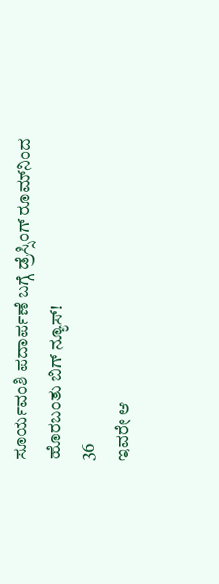ಸೂರ್ಯವಂಶಿ ಪದಾರ್ಪಣೆ ಬಗ್ಗೆ ಡ್ರೆಸ್ಸಿಂಗ್ ರೂಮ್‌ನಿಂದ ಹೊರಬಂತು ಬಿಗ್‌ ನ್ಯೂಸ್!
36
ಇವರೇ ಆ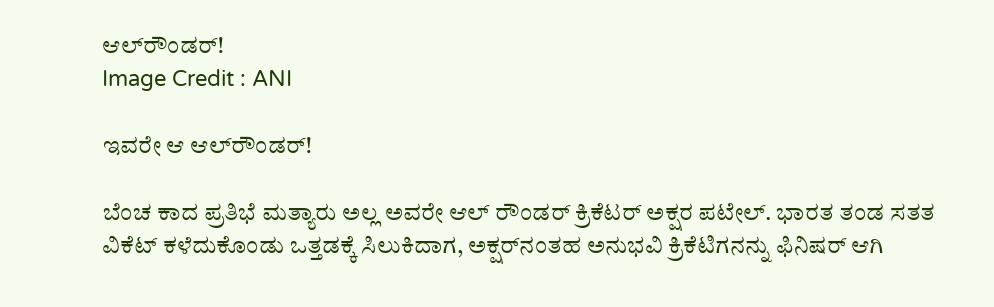ಆಲ್‌ರೌಂಡರ್‌!
Image Credit : ANI

ಇವರೇ ಆ ಆಲ್‌ರೌಂಡರ್‌!

ಬೆಂಚ ಕಾದ ಪ್ರತಿಭೆ ಮತ್ಯಾರು ಅಲ್ಲ ಅವರೇ ಆಲ್‌ ರೌಂಡರ್‌ ಕ್ರಿಕೆಟರ್‌ ಅಕ್ಷರ ಪಟೇಲ್. ಭಾರತ ತಂಡ ಸತತ ವಿಕೆಟ್ ಕಳೆದುಕೊಂಡು ಒತ್ತಡಕ್ಕೆ ಸಿಲುಕಿದಾಗ, ಅಕ್ಷರ್‌ನಂತಹ ಅನುಭವಿ ಕ್ರಿಕೆಟಿಗನನ್ನು ಫಿನಿಷರ್ ಆಗಿ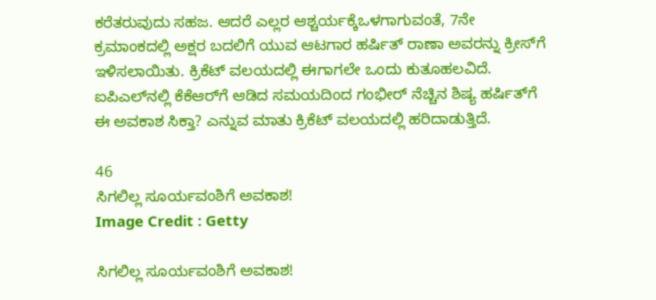ಕರೆತರುವುದು ಸಹಜ. ಆದರೆ ಎಲ್ಲರ ಆಶ್ಚರ್ಯಕ್ಕೆಒಳಗಾಗುವಂತೆ, 7ನೇ ಕ್ರಮಾಂಕದಲ್ಲಿ ಅಕ್ಷರ ಬದಲಿಗೆ ಯುವ ಆಟಗಾರ ಹರ್ಷಿತ್ ರಾಣಾ ಅವರನ್ನು ಕ್ರೀಸ್‌ಗೆ ಇಳಿಸಲಾಯಿತು. ಕ್ರಿಕೆಟ್ ವಲಯದಲ್ಲಿ ಈಗಾಗಲೇ ಒಂದು ಕುತೂಹಲವಿದೆ. ಐಪಿಎಲ್‌ನಲ್ಲಿ ಕೆಕೆಆರ್‌ಗೆ ಆಡಿದ ಸಮಯದಿಂದ ಗಂಭೀರ್ ನೆಚ್ಚಿನ ಶಿಷ್ಯ ಹರ್ಷಿತ್‌ಗೆ ಈ ಅವಕಾಶ ಸಿಕ್ತಾ? ಎನ್ನುವ ಮಾತು ಕ್ರಿಕೆಟ್ ವಲಯದಲ್ಲಿ ಹರಿದಾಡುತ್ತಿದೆ.

46
ಸಿಗಲಿಲ್ಲ ಸೂರ್ಯವಂಶಿಗೆ ಅವಕಾಶ!
Image Credit : Getty

ಸಿಗಲಿಲ್ಲ ಸೂರ್ಯವಂಶಿಗೆ ಅವಕಾಶ!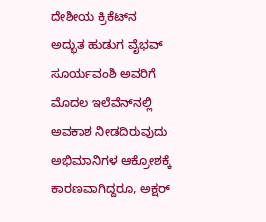ದೇಶೀಯ ಕ್ರಿಕೆಟ್‌ನ ಅದ್ಭುತ ಹುಡುಗ ವೈಭವ್ ಸೂರ್ಯವಂಶಿ ಅವರಿಗೆ ಮೊದಲ ಇಲೆವೆನ್‌ನಲ್ಲಿ ಅವಕಾಶ ನೀಡದಿರುವುದು ಅಭಿಮಾನಿಗಳ ಆಕ್ರೋಶಕ್ಕೆ ಕಾರಣವಾಗಿದ್ದರೂ, ಅಕ್ಷರ್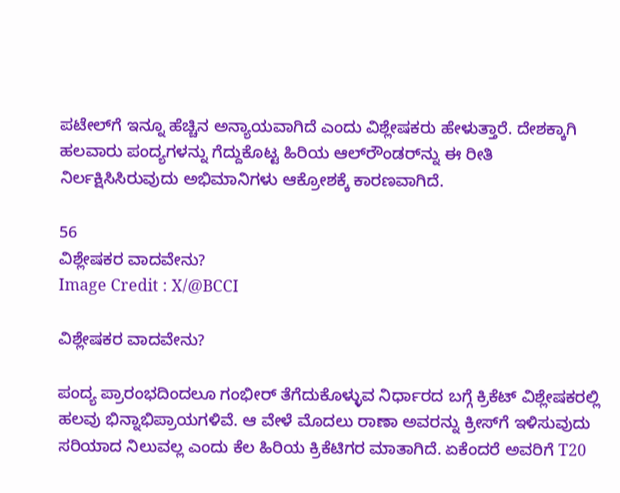ಪಟೇಲ್‌ಗೆ ಇನ್ನೂ ಹೆಚ್ಚಿನ ಅನ್ಯಾಯವಾಗಿದೆ ಎಂದು ವಿಶ್ಲೇಷಕರು ಹೇಳುತ್ತಾರೆ. ದೇಶಕ್ಕಾಗಿ ಹಲವಾರು ಪಂದ್ಯಗಳನ್ನು ಗೆದ್ದುಕೊಟ್ಟ ಹಿರಿಯ ಆಲ್‌ರೌಂಡರ್‌ನ್ನು ಈ ರೀತಿ ನಿರ್ಲಕ್ಷಿಸಿಸಿರುವುದು ಅಭಿಮಾನಿಗಳು ಆಕ್ರೋಶಕ್ಕೆ ಕಾರಣವಾಗಿದೆ.

56
ವಿಶ್ಲೇಷಕರ ವಾದವೇನು?
Image Credit : X/@BCCI

ವಿಶ್ಲೇಷಕರ ವಾದವೇನು?

ಪಂದ್ಯ ಪ್ರಾರಂಭದಿಂದಲೂ ಗಂಭೀರ್ ತೆಗೆದುಕೊಳ್ಳುವ ನಿರ್ಧಾರದ ಬಗ್ಗೆ ಕ್ರಿಕೆಟ್ ವಿಶ್ಲೇಷಕರಲ್ಲಿ ಹಲವು ಭಿನ್ನಾಭಿಪ್ರಾಯಗಳಿವೆ. ಆ ವೇಳೆ ಮೊದಲು ರಾಣಾ ಅವರನ್ನು ಕ್ರೀಸ್‌ಗೆ ಇಳಿಸುವುದು ಸರಿಯಾದ ನಿಲುವಲ್ಲ ಎಂದು ಕೆಲ ಹಿರಿಯ ಕ್ರಿಕೆಟಿಗರ ಮಾತಾಗಿದೆ. ಏಕೆಂದರೆ ಅವರಿಗೆ T20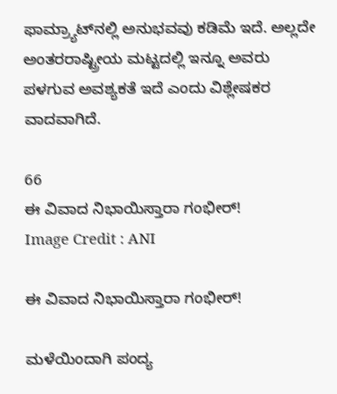ಫಾಮ್ರ್ಯಾಟ್‌ನಲ್ಲಿ ಅನುಭವವು ಕಡಿಮೆ ಇದೆ. ಅಲ್ಲದೇ ಅಂತರರಾಷ್ಟ್ರೀಯ ಮಟ್ಟದಲ್ಲಿ ಇನ್ನೂ ಅವರು ಪಳಗುವ ಅವಶ್ಯಕತೆ ಇದೆ ಎಂದು ವಿಶ್ಲೇಷಕರ ವಾದವಾಗಿದೆ.

66
ಈ ವಿವಾದ ನಿಭಾಯಿಸ್ತಾರಾ ಗಂಭೀರ್!
Image Credit : ANI

ಈ ವಿವಾದ ನಿಭಾಯಿಸ್ತಾರಾ ಗಂಭೀರ್!

ಮಳೆಯಿಂದಾಗಿ ಪಂದ್ಯ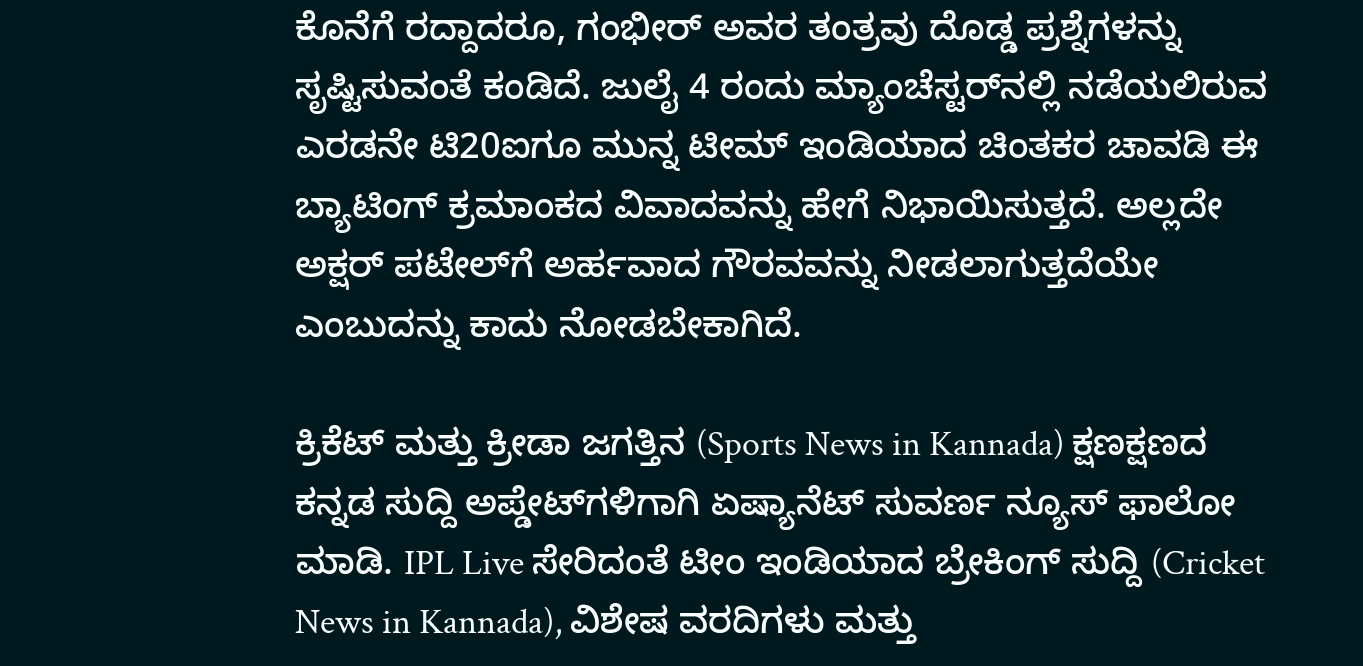ಕೊನೆಗೆ ರದ್ದಾದರೂ, ಗಂಭೀರ್ ಅವರ ತಂತ್ರವು ದೊಡ್ಡ ಪ್ರಶ್ನೆಗಳನ್ನು ಸೃಷ್ಟಿಸುವಂತೆ ಕಂಡಿದೆ. ಜುಲೈ 4 ರಂದು ಮ್ಯಾಂಚೆಸ್ಟರ್‌ನಲ್ಲಿ ನಡೆಯಲಿರುವ ಎರಡನೇ ಟಿ20ಐಗೂ ಮುನ್ನ ಟೀಮ್ ಇಂಡಿಯಾದ ಚಿಂತಕರ ಚಾವಡಿ ಈ ಬ್ಯಾಟಿಂಗ್ ಕ್ರಮಾಂಕದ ವಿವಾದವನ್ನು ಹೇಗೆ ನಿಭಾಯಿಸುತ್ತದೆ. ಅಲ್ಲದೇ ಅಕ್ಷರ್ ಪಟೇಲ್‌ಗೆ ಅರ್ಹವಾದ ಗೌರವವನ್ನು ನೀಡಲಾಗುತ್ತದೆಯೇ ಎಂಬುದನ್ನು ಕಾದು ನೋಡಬೇಕಾಗಿದೆ.

ಕ್ರಿಕೆಟ್ ಮತ್ತು ಕ್ರೀಡಾ ಜಗತ್ತಿನ (Sports News in Kannada) ಕ್ಷಣಕ್ಷಣದ ಕನ್ನಡ ಸುದ್ದಿ ಅಪ್ಡೇಟ್‌ಗಳಿಗಾಗಿ ಏಷ್ಯಾನೆಟ್ ಸುವರ್ಣ ನ್ಯೂಸ್‌ ಫಾಲೋ ಮಾಡಿ. IPL Live ಸೇರಿದಂತೆ ಟೀಂ ಇಂಡಿಯಾದ ಬ್ರೇಕಿಂಗ್ ಸುದ್ದಿ (Cricket News in Kannada), ವಿಶೇಷ ವರದಿಗಳು ಮತ್ತು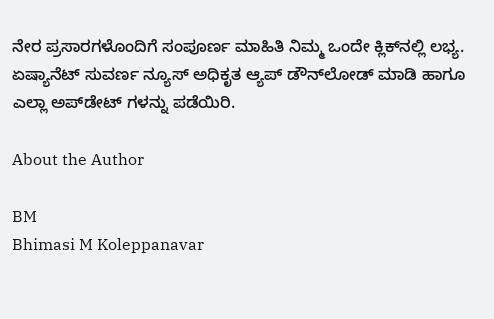ನೇರ ಪ್ರಸಾರಗಳೊಂದಿಗೆ ಸಂಪೂರ್ಣ ಮಾಹಿತಿ ನಿಮ್ಮ ಒಂದೇ ಕ್ಲಿಕ್‌ನಲ್ಲಿ ಲಭ್ಯ. ಏಷ್ಯಾನೆಟ್ ಸುವರ್ಣ ನ್ಯೂಸ್ ಅಧಿಕೃತ ಆ್ಯಪ್ ಡೌನ್‌ಲೋಡ್ ಮಾಡಿ ಹಾಗೂ ಎಲ್ಲಾ ಅಪ್‌ಡೇಟ್ ಗಳನ್ನು ಪಡೆಯಿರಿ.

About the Author

BM
Bhimasi M Koleppanavar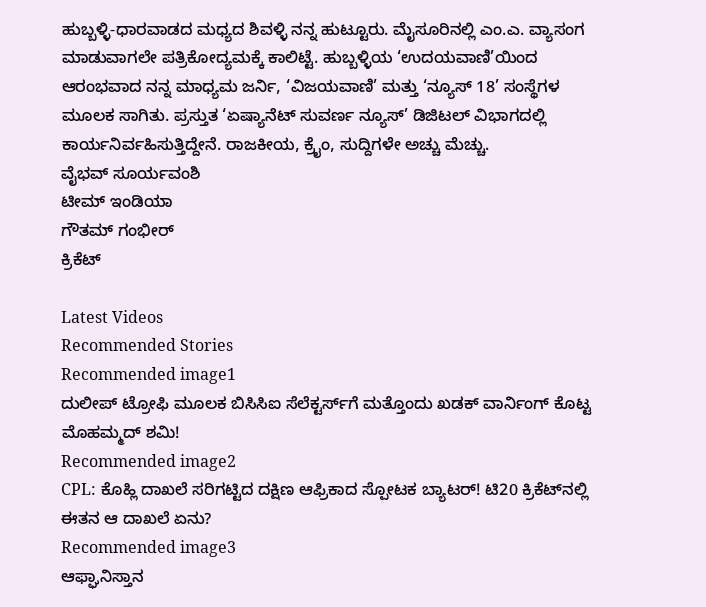ಹುಬ್ಬಳ್ಳಿ-ಧಾರವಾಡದ ಮಧ್ಯದ ಶಿವಳ್ಳಿ ನನ್ನ ಹುಟ್ಟೂರು. ಮೈಸೂರಿನಲ್ಲಿ ಎಂ.ಎ. ವ್ಯಾಸಂಗ ಮಾಡುವಾಗಲೇ ಪತ್ರಿಕೋದ್ಯಮಕ್ಕೆ ಕಾಲಿಟ್ಟೆ. ಹುಬ್ಬಳ್ಳಿಯ ‘ಉದಯವಾಣಿ’ಯಿಂದ ಆರಂಭವಾದ ನನ್ನ ಮಾಧ್ಯಮ ಜರ್ನಿ, ‘ವಿಜಯವಾಣಿ’ ಮತ್ತು ‘ನ್ಯೂಸ್ 18’ ಸಂಸ್ಥೆಗಳ ಮೂಲಕ ಸಾಗಿತು. ಪ್ರಸ್ತುತ ‘ಏಷ್ಯಾನೆಟ್ ಸುವರ್ಣ ನ್ಯೂಸ್’ ಡಿಜಿಟಲ್ ವಿಭಾಗದಲ್ಲಿ ಕಾರ್ಯನಿರ್ವಹಿಸುತ್ತಿದ್ದೇನೆ. ರಾಜಕೀಯ, ಕ್ರೈಂ, ಸುದ್ದಿಗಳೇ ಅಚ್ಚು ಮೆಚ್ಚು.
ವೈಭವ್ ಸೂರ್ಯವಂಶಿ
ಟೀಮ್ ಇಂಡಿಯಾ
ಗೌತಮ್ ಗಂಭೀರ್
ಕ್ರಿಕೆಟ್

Latest Videos
Recommended Stories
Recommended image1
ದುಲೀಪ್ ಟ್ರೋಫಿ ಮೂಲಕ ಬಿಸಿಸಿಐ ಸೆಲೆಕ್ಟರ್ಸ್‌ಗೆ ಮತ್ತೊಂದು ಖಡಕ್ ವಾರ್ನಿಂಗ್ ಕೊಟ್ಟ ಮೊಹಮ್ಮದ್ ಶಮಿ!
Recommended image2
CPL: ಕೊಹ್ಲಿ ದಾಖಲೆ ಸರಿಗಟ್ಟಿದ ದಕ್ಷಿಣ ಆಫ್ರಿಕಾದ ಸ್ಪೋಟಕ ಬ್ಯಾಟರ್! ಟಿ20 ಕ್ರಿಕೆಟ್‌ನಲ್ಲಿ ಈತನ ಆ ದಾಖಲೆ ಏನು?
Recommended image3
ಆಫ್ಘಾನಿಸ್ತಾನ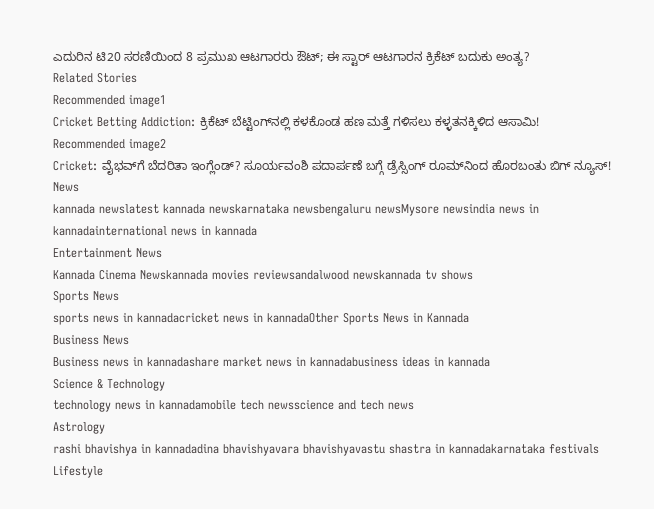ಎದುರಿನ ಟಿ20 ಸರಣಿಯಿಂದ 8 ಪ್ರಮುಖ ಆಟಗಾರರು ಔಟ್; ಈ ಸ್ಟಾರ್ ಆಟಗಾರನ ಕ್ರಿಕೆಟ್ ಬದುಕು ಅಂತ್ಯ?
Related Stories
Recommended image1
Cricket Betting Addiction: ಕ್ರಿಕೆಟ್ ಬೆಟ್ಟಿಂಗ್‌ನಲ್ಲಿ ಕಳಕೊಂಡ ಹಣ ಮತ್ತೆ ಗಳಿಸಲು ಕಳ್ಳತನಕ್ಕಿಳಿದ ಆಸಾಮಿ!
Recommended image2
Cricket: ವೈಭವ್‌ಗೆ ಬೆದರಿತಾ ಇಂಗ್ಲೆಂಡ್? ಸೂರ್ಯವಂಶಿ ಪದಾರ್ಪಣೆ ಬಗ್ಗೆ ಡ್ರೆಸ್ಸಿಂಗ್ ರೂಮ್‌ನಿಂದ ಹೊರಬಂತು ಬಿಗ್‌ ನ್ಯೂಸ್!
News
kannada newslatest kannada newskarnataka newsbengaluru newsMysore newsindia news in kannadainternational news in kannada
Entertainment News
Kannada Cinema Newskannada movies reviewsandalwood newskannada tv shows
Sports News
sports news in kannadacricket news in kannadaOther Sports News in Kannada
Business News
Business news in kannadashare market news in kannadabusiness ideas in kannada
Science & Technology
technology news in kannadamobile tech newsscience and tech news
Astrology
rashi bhavishya in kannadadina bhavishyavara bhavishyavastu shastra in kannadakarnataka festivals
Lifestyle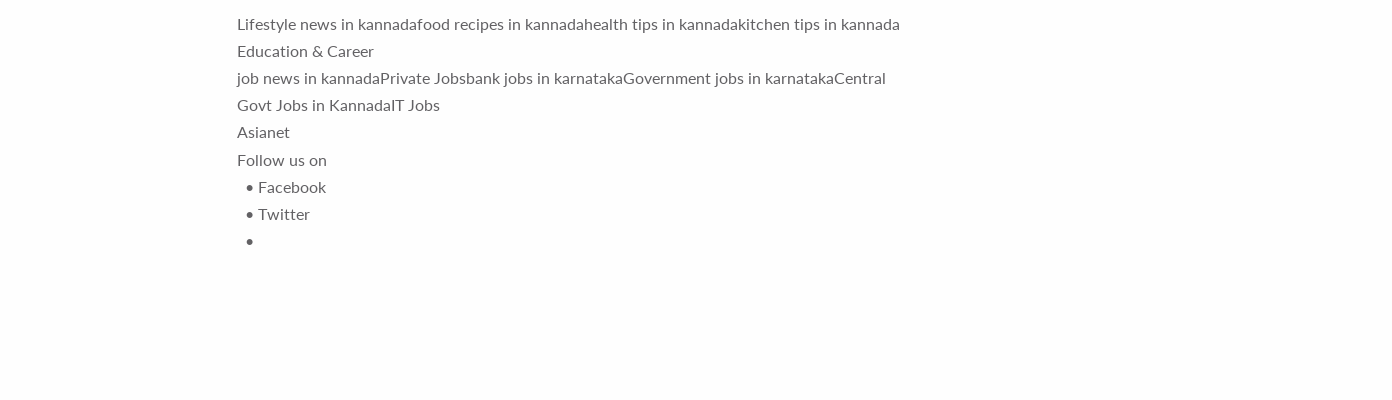Lifestyle news in kannadafood recipes in kannadahealth tips in kannadakitchen tips in kannada
Education & Career
job news in kannadaPrivate Jobsbank jobs in karnatakaGovernment jobs in karnatakaCentral Govt Jobs in KannadaIT Jobs
Asianet
Follow us on
  • Facebook
  • Twitter
  •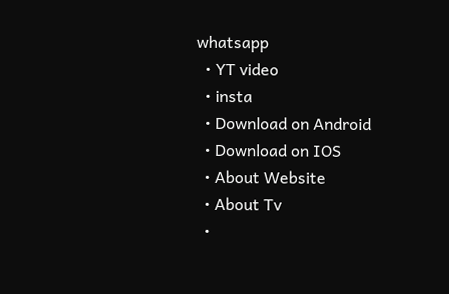whatsapp
  • YT video
  • insta
  • Download on Android
  • Download on IOS
  • About Website
  • About Tv
  •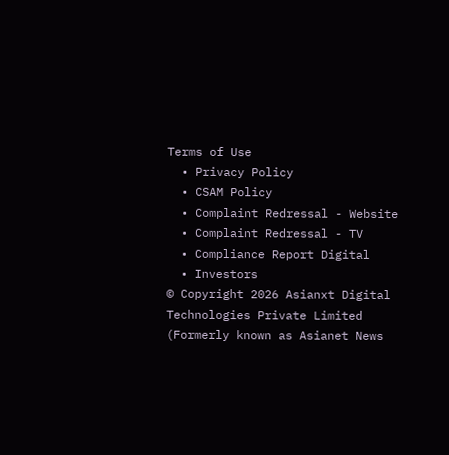Terms of Use
  • Privacy Policy
  • CSAM Policy
  • Complaint Redressal - Website
  • Complaint Redressal - TV
  • Compliance Report Digital
  • Investors
© Copyright 2026 Asianxt Digital Technologies Private Limited (Formerly known as Asianet News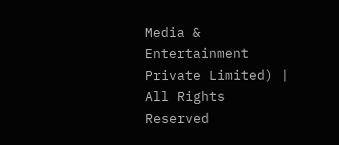Media & Entertainment Private Limited) | All Rights Reserved